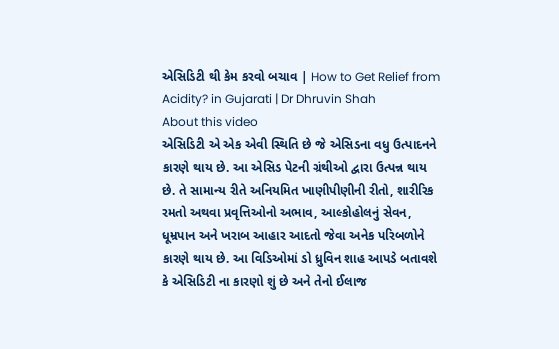એસિડિટી થી કેમ કરવો બચાવ | How to Get Relief from Acidity? in Gujarati | Dr Dhruvin Shah
About this video
એસિડિટી એ એક એવી સ્થિતિ છે જે એસિડના વધુ ઉત્પાદનને કારણે થાય છે. આ એસિડ પેટની ગ્રંથીઓ દ્વારા ઉત્પન્ન થાય છે. તે સામાન્ય રીતે અનિયમિત ખાણીપીણીની રીતો, શારીરિક રમતો અથવા પ્રવૃત્તિઓનો અભાવ, આલ્કોહોલનું સેવન, ધૂમ્રપાન અને ખરાબ આહાર આદતો જેવા અનેક પરિબળોને કારણે થાય છે. આ વિડિઓમાં ડો ધ્રુવિન શાહ આપડે બતાવશે કે એસિડિટી ના કારણો શું છે અને તેનો ઈલાજ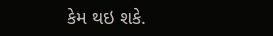કેમ થઇ શકે.